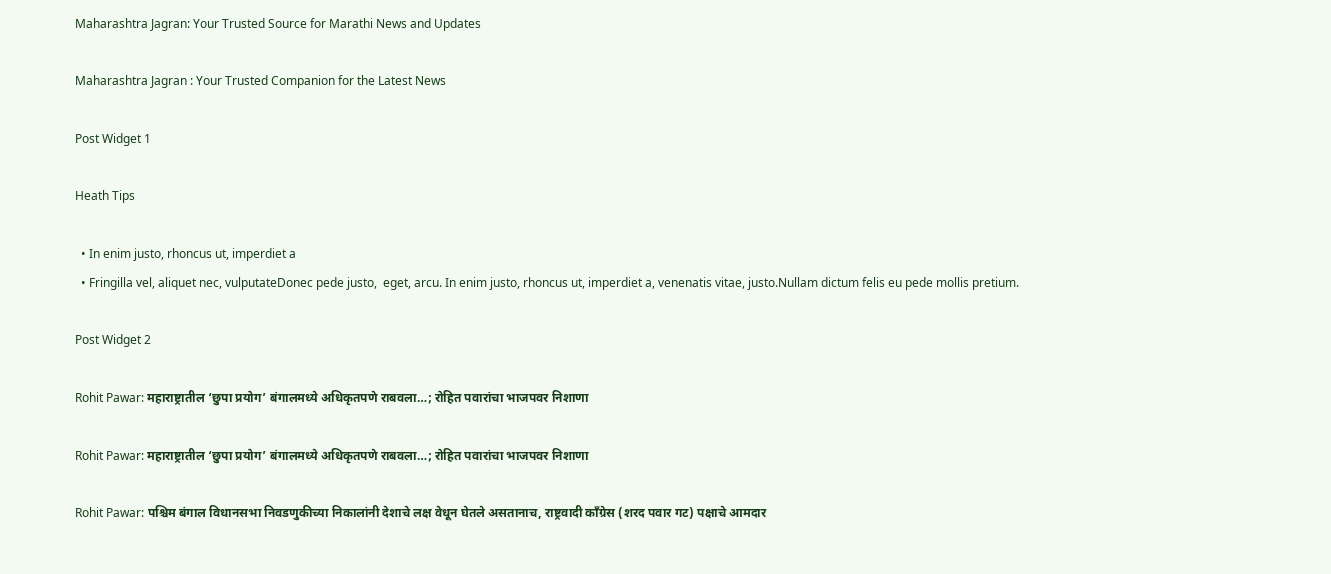Maharashtra Jagran: Your Trusted Source for Marathi News and Updates

Maharashtra Jagran : Your Trusted Companion for the Latest News

Post Widget 1

Heath Tips

  • In enim justo, rhoncus ut, imperdiet a
  • Fringilla vel, aliquet nec, vulputateDonec pede justo,  eget, arcu. In enim justo, rhoncus ut, imperdiet a, venenatis vitae, justo.Nullam dictum felis eu pede mollis pretium.

Post Widget 2

Rohit Pawar: महाराष्ट्रातील ‘छुपा प्रयोग’ बंगालमध्ये अधिकृतपणे राबवला…; रोहित पवारांचा भाजपवर निशाणा

Rohit Pawar: महाराष्ट्रातील ‘छुपा प्रयोग’ बंगालमध्ये अधिकृतपणे राबवला…; रोहित पवारांचा भाजपवर निशाणा

Rohit Pawar: पश्चिम बंगाल विधानसभा निवडणुकीच्या निकालांनी देशाचे लक्ष वेधून घेतले असतानाच, राष्ट्रवादी काँग्रेस (शरद पवार गट) पक्षाचे आमदार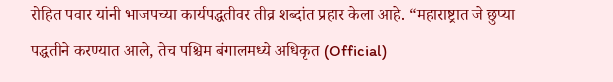रोहित पवार यांनी भाजपच्या कार्यपद्धतीवर तीव्र शब्दांत प्रहार केला आहे. “महाराष्ट्रात जे छुप्या पद्धतीने करण्यात आले, तेच पश्चिम बंगालमध्ये अधिकृत (Official)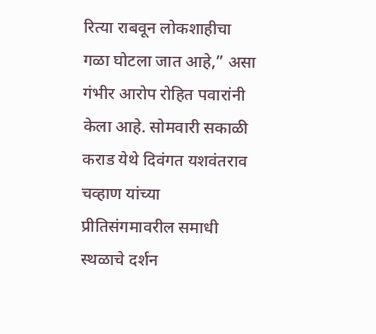रित्या राबवून लोकशाहीचा गळा घोटला जात आहे,” असा गंभीर आरोप रोहित पवारांनी केला आहे. सोमवारी सकाळी कराड येथे दिवंगत यशवंतराव चव्हाण यांच्या प्रीतिसंगमावरील समाधी स्थळाचे दर्शन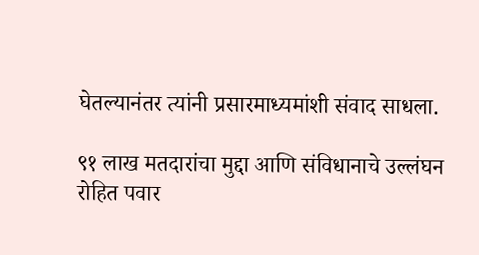घेतल्यानंतर त्यांनी प्रसारमाध्यमांशी संवाद साधला.

९१ लाख मतदारांचा मुद्दा आणि संविधानाचे उल्लंघन
रोहित पवार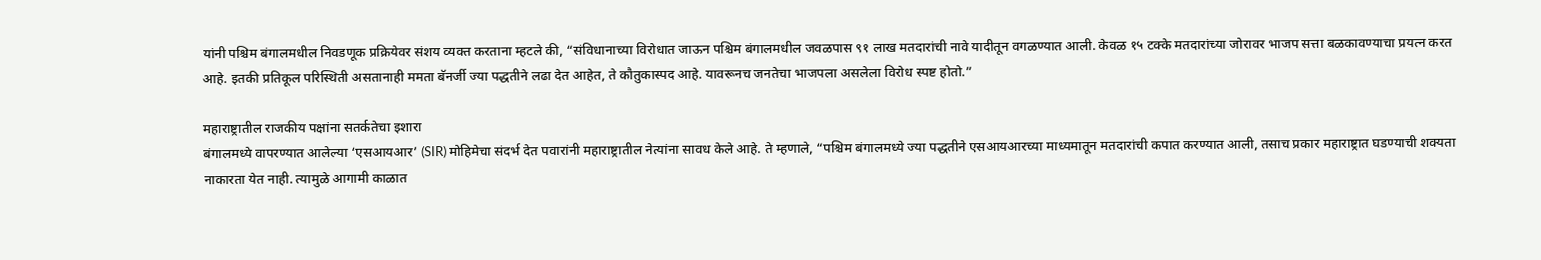यांनी पश्चिम बंगालमधील निवडणूक प्रक्रियेवर संशय व्यक्त करताना म्हटले की, “संविधानाच्या विरोधात जाऊन पश्चिम बंगालमधील जवळपास ९१ लाख मतदारांची नावे यादीतून वगळण्यात आली. केवळ १५ टक्के मतदारांच्या जोरावर भाजप सत्ता बळकावण्याचा प्रयत्न करत आहे. इतकी प्रतिकूल परिस्थिती असतानाही ममता बॅनर्जी ज्या पद्धतीने लढा देत आहेत, ते कौतुकास्पद आहे. यावरूनच जनतेचा भाजपला असलेला विरोध स्पष्ट होतो.”

महाराष्ट्रातील राजकीय पक्षांना सतर्कतेचा इशारा
बंगालमध्ये वापरण्यात आलेल्या ‘एसआयआर’ (SIR) मोहिमेचा संदर्भ देत पवारांनी महाराष्ट्रातील नेत्यांना सावध केले आहे. ते म्हणाले, “पश्चिम बंगालमध्ये ज्या पद्धतीने एसआयआरच्या माध्यमातून मतदारांची कपात करण्यात आली, तसाच प्रकार महाराष्ट्रात घडण्याची शक्यता नाकारता येत नाही. त्यामुळे आगामी काळात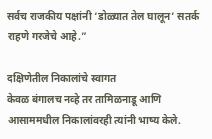सर्वच राजकीय पक्षांनी ‘डोळ्यात तेल घालून’ सतर्क राहणे गरजेचे आहे.”

दक्षिणेतील निकालांचे स्वागत
केवळ बंगालच नव्हे तर तामिळनाडू आणि आसाममधील निकालांवरही त्यांनी भाष्य केले.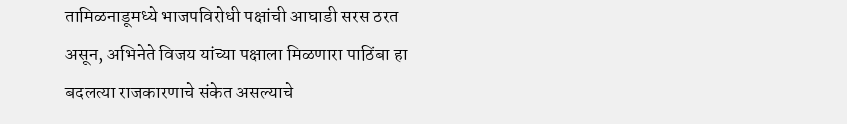तामिळनाडूमध्ये भाजपविरोधी पक्षांची आघाडी सरस ठरत असून, अभिनेते विजय यांच्या पक्षाला मिळणारा पाठिंबा हा बदलत्या राजकारणाचे संकेत असल्याचे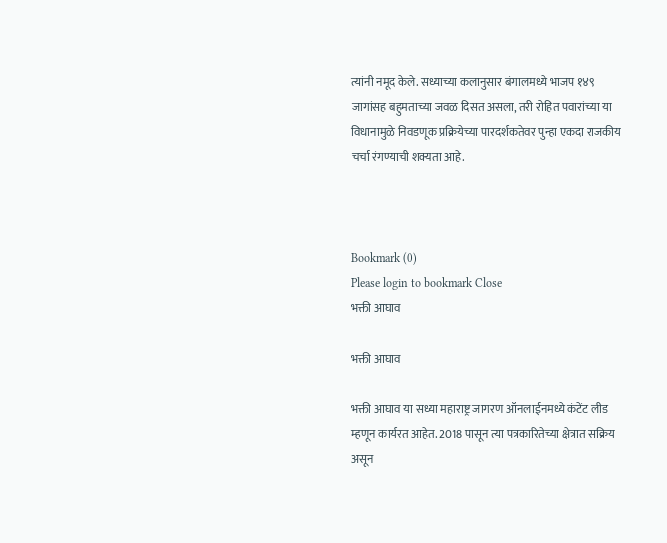त्यांनी नमूद केले. सध्याच्या कलानुसार बंगालमध्ये भाजप १४९ जागांसह बहुमताच्या जवळ दिसत असला, तरी रोहित पवारांच्या या विधानामुळे निवडणूक प्रक्रियेच्या पारदर्शकतेवर पुन्हा एकदा राजकीय चर्चा रंगण्याची शक्यता आहे.



Bookmark (0)
Please login to bookmark Close
भक्ती आघाव

भक्ती आघाव

भक्ती आघाव या सध्या महाराष्ट्र जागरण ऑनलाईनमध्ये कंटेंट लीड म्हणून कार्यरत आहेत. 2018 पासून त्या पत्रकारितेच्या क्षेत्रात सक्रिय असून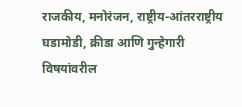राजकीय, मनोरंजन, राष्ट्रीय-आंतरराष्ट्रीय घडामोडी, क्रीडा आणि गुन्हेगारी विषयांवरील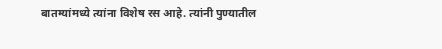बातम्यांमध्ये त्यांना विशेष रस आहे. त्यांनी पुण्यातील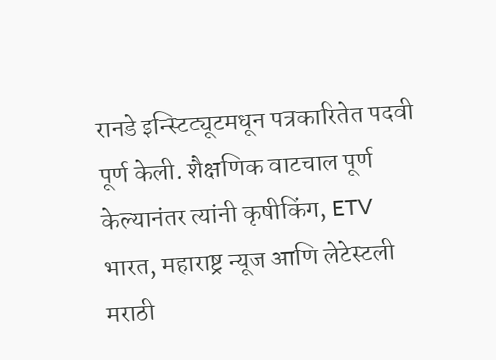रानडे इन्स्टिट्यूटमधून पत्रकारितेत पदवी पूर्ण केली. शैक्षणिक वाटचाल पूर्ण केल्यानंतर त्यांनी कृषीकिंग, ETV भारत, महाराष्ट्र न्यूज आणि लेटेस्टली मराठी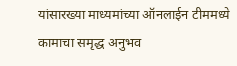यांसारख्या माध्यमांच्या ऑनलाईन टीममध्ये कामाचा समृद्ध अनुभव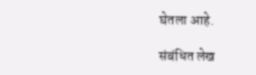घेतला आहे.

संबंधित लेख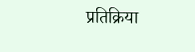प्रतिक्रिया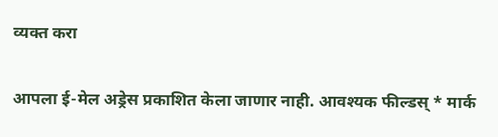व्यक्त करा

आपला ई-मेल अड्रेस प्रकाशित केला जाणार नाही. आवश्यक फील्डस् * मार्क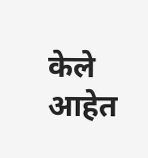केले आहेत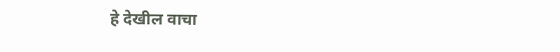हे देखील वाचा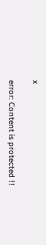x

error: Content is protected !!